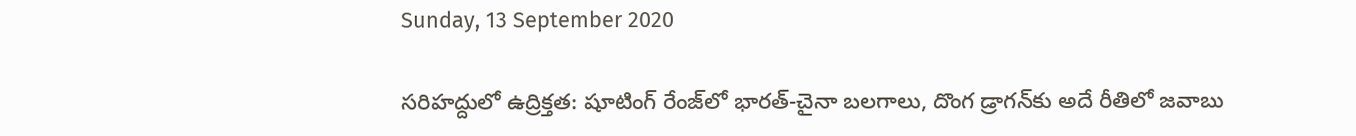Sunday, 13 September 2020

సరిహద్దులో ఉద్రిక్తత: షూటింగ్ రేంజ్‌లో భారత్-చైనా బలగాలు, దొంగ డ్రాగన్‌కు అదే రీతిలో జవాబు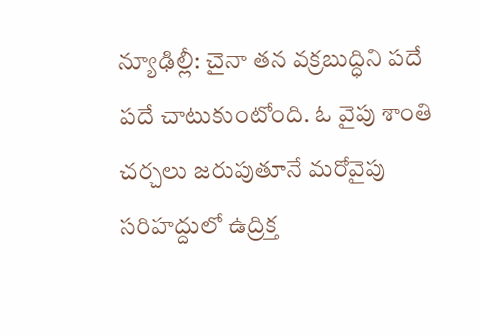న్యూఢిల్లీ: చైనా తన వక్రబుద్ధిని పదే పదే చాటుకుంటోంది. ఓ వైపు శాంతి చర్చలు జరుపుతూనే మరోవైపు సరిహద్దులో ఉద్రిక్త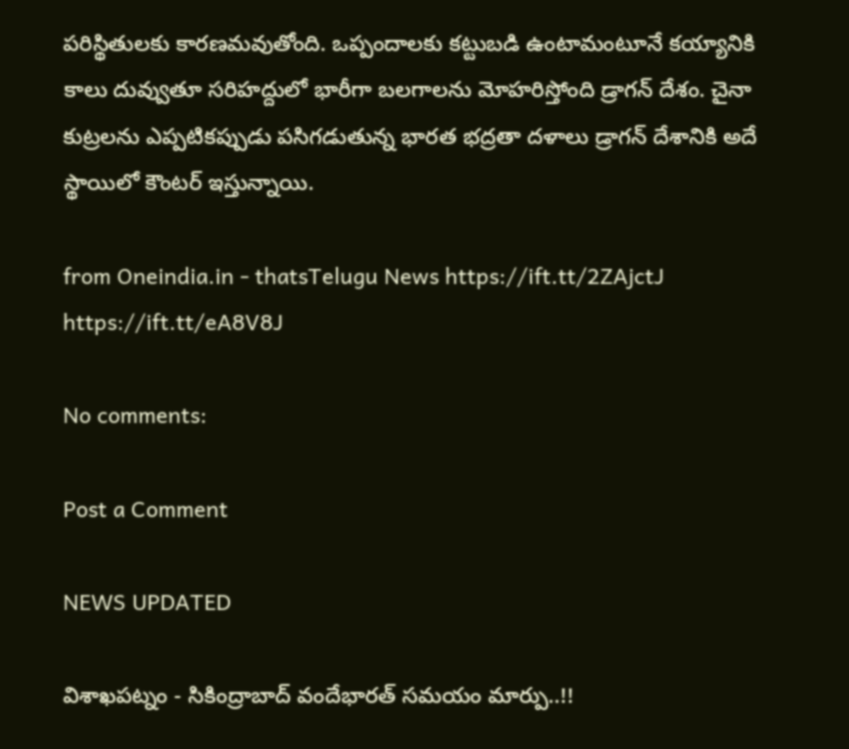పరిస్థితులకు కారణమవుతోంది. ఒప్పందాలకు కట్టుబడి ఉంటామంటూనే కయ్యానికి కాలు దువ్వుతూ సరిహద్దులో భారీగా బలగాలను మోహరిస్తోంది డ్రాగన్ దేశం. చైనా కుట్రలను ఎప్పటికప్పుడు పసిగడుతున్న భారత భద్రతా దళాలు డ్రాగన్ దేశానికి అదే స్థాయిలో కౌంటర్ ఇస్తున్నాయి.

from Oneindia.in - thatsTelugu News https://ift.tt/2ZAjctJ
https://ift.tt/eA8V8J

No comments:

Post a Comment

NEWS UPDATED

విశాఖపట్నం - సికింద్రాబాద్ వందేభారత్ సమయం మార్పు..!!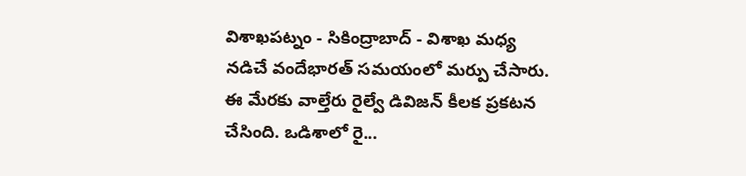విశాఖపట్నం - సికింద్రాబాద్ - విశాఖ మధ్య నడిచే వందేభారత్ సమయంలో మర్పు చేసారు. ఈ మేరకు వాల్తేరు రైల్వే డివిజన్ కీలక ప్రకటన చేసింది. ఒడిశాలో రై...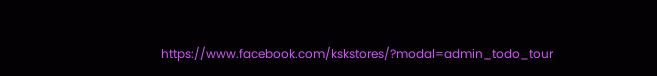https://www.facebook.com/kskstores/?modal=admin_todo_tour